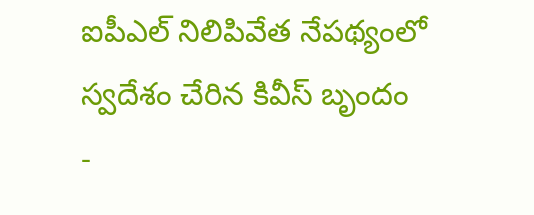ఐపీఎల్ నిలిపివేత నేపథ్యంలో స్వదేశం చేరిన కివీస్ బృందం
-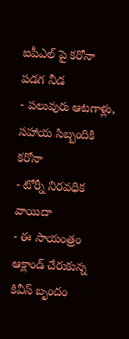ఐపీఎల్ పై కరోనా పడగ నీడ
- పలువురు ఆటగాళ్లు, సహాయ సిబ్బందికి కరోనా
- టోర్నీ నిరవధిక వాయిదా
- ఈ సాయంత్రం ఆక్లాండ్ చేరుకున్న కివీస్ బృందం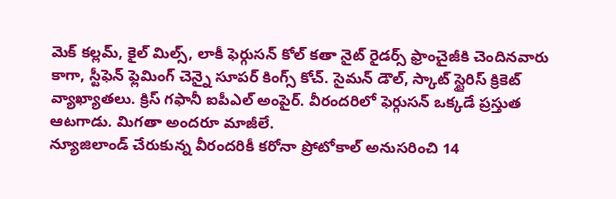మెక్ కల్లమ్, కైల్ మిల్స్, లాకీ ఫెర్గుసన్ కోల్ కతా నైట్ రైడర్స్ ఫ్రాంచైజీకి చెందినవారు కాగా, స్టీఫెన్ ఫ్లెమింగ్ చెన్నై సూపర్ కింగ్స్ కోచ్. సైమన్ డౌల్, స్కాట్ స్టైరిస్ క్రికెట్ వ్యాఖ్యాతలు. క్రిస్ గఫానీ ఐపీఎల్ అంపైర్. వీరందరిలో ఫెర్గుసన్ ఒక్కడే ప్రస్తుత ఆటగాడు. మిగతా అందరూ మాజీలే.
న్యూజిలాండ్ చేరుకున్న వీరందరికీ కరోనా ప్రోటోకాల్ అనుసరించి 14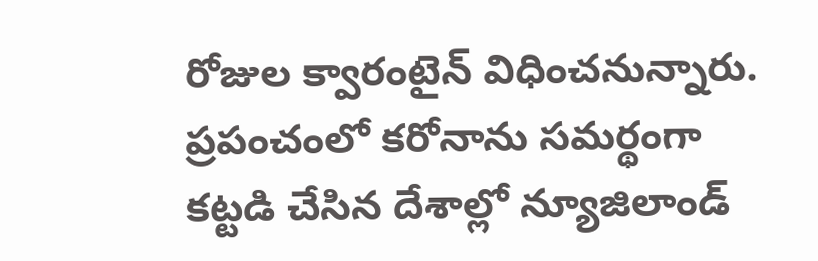రోజుల క్వారంటైన్ విధించనున్నారు. ప్రపంచంలో కరోనాను సమర్థంగా కట్టడి చేసిన దేశాల్లో న్యూజిలాండ్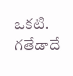ఒకటి. గతేడాదే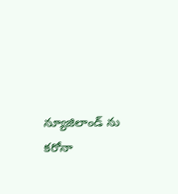న్యూజిలాండ్ ను కరోనా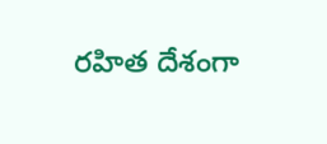రహిత దేశంగా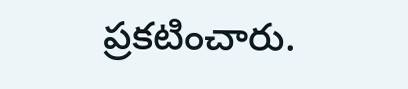ప్రకటించారు.